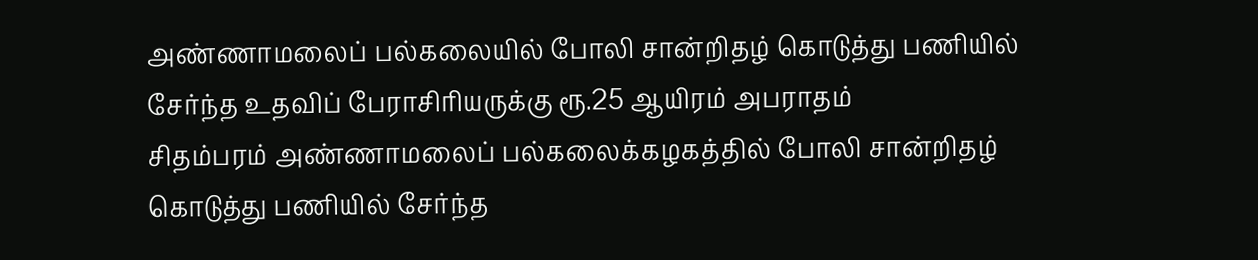அண்ணாமலைப் பல்கலையில் போலி சான்றிதழ் கொடுத்து பணியில் சேர்ந்த உதவிப் பேராசிரியருக்கு ரூ.25 ஆயிரம் அபராதம்
சிதம்பரம் அண்ணாமலைப் பல்கலைக்கழகத்தில் போலி சான்றிதழ் கொடுத்து பணியில் சேர்ந்த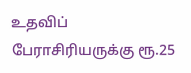உதவிப் பேராசிரியருக்கு ரூ.25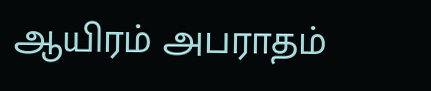ஆயிரம் அபராதம்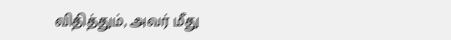விதித்தும், அவர் மீது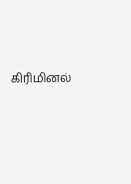கிரிமினல்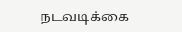நடவடிக்கை